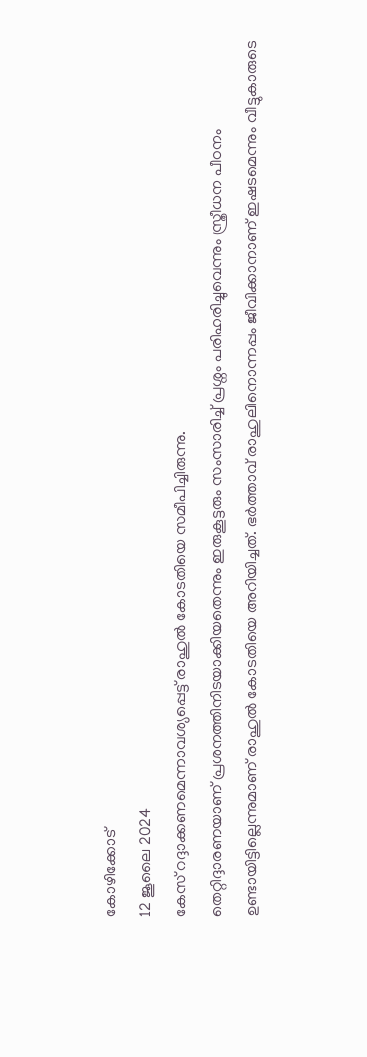കോഴിക്കോട്
12 ജൂലൈ 2024
കേസ് റദ്ദാക്കണമെന്നാവശ്യപ്പെട്ട് രാഹുൽ കോടതിയെ സമീപിച്ചിരുന്നു.
തെറ്റിദ്ദാരണയാണ് പ്രശനത്തിനിടയാക്കിയതെന്നും ഇരുകൂട്ടരും സംസാരിച്ച് പ്രശ്നം പരിഹരിച്ചുവെന്നും സ്ത്രീധന പീഠനം ഉണ്ടായിട്ടില്ലെന്നുമാണ് രാഹുൽ കോടതിയെ അറിയിച്ചത്. ഭർത്താവ് രാഹുലിനൊന്നപ്പം ജീവിക്കാനാണ് ഇഷടമെന്നും വീട്ടുകാരുടെ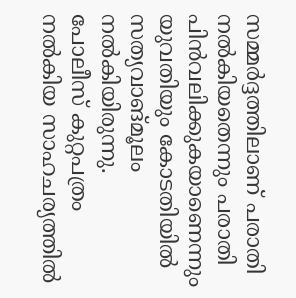സമ്മർദ്ദത്തിലാണ് പരാതി നൽകിയതെന്നും പരാതി പിൻവലിക്കുകയാണെന്നും യുവതിയും കോടതിയിൽ സത്യവാങ്മൂലം നൽകിയിരുന്നു.
പോലീസ് കുറ്റപത്രം നൽകിയ സാഹചര്യത്തിൽ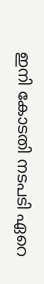ഇനി കോടതി നടപടി ഏറെ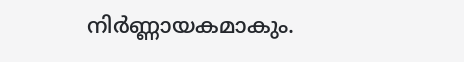നിർണ്ണായകമാകും.